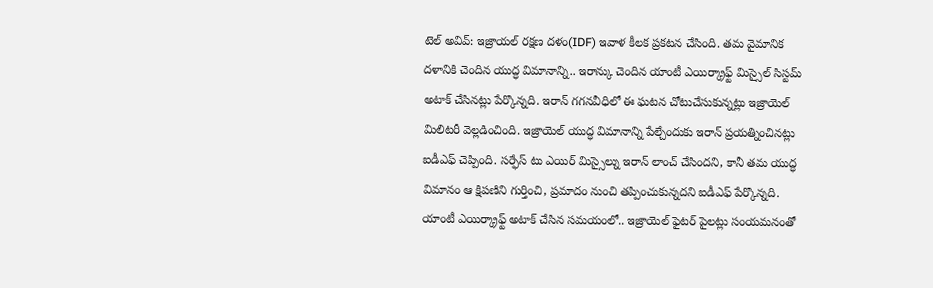టెల్ అవివ్: ఇజ్రాయల్ రక్షణ దళం(IDF) ఇవాళ కీలక ప్రకటన చేసింది. తమ వైమానిక దళానికి చెందిన యుద్ధ విమానాన్ని.. ఇరాన్కు చెందిన యాంటీ ఎయిర్క్రాఫ్ట్ మిస్సైల్ సిస్టమ్ అటాక్ చేసినట్లు పేర్కొన్నది. ఇరాన్ గగనవీధిలో ఈ ఘటన చోటుచేసుకున్నట్లు ఇజ్రాయెల్ మిలిటరీ వెల్లడించింది. ఇజ్రాయెల్ యుద్ధ విమానాన్ని పేల్చేందుకు ఇరాన్ ప్రయత్నించినట్లు ఐడీఎఫ్ చెప్పింది. సర్ఫేస్ టు ఎయిర్ మిస్సైల్ను ఇరాన్ లాంచ్ చేసిందని, కానీ తమ యుద్ధ విమానం ఆ క్షిపణిని గుర్తించి, ప్రమాదం నుంచి తప్పించుకున్నదని ఐడీఎఫ్ పేర్కొన్నది.
యాంటీ ఎయిర్క్రాఫ్ట్ అటాక్ చేసిన సమయంలో.. ఇజ్రాయెల్ ఫైటర్ పైలట్లు సంయమనంతో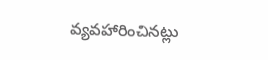వ్యవహారించినట్లు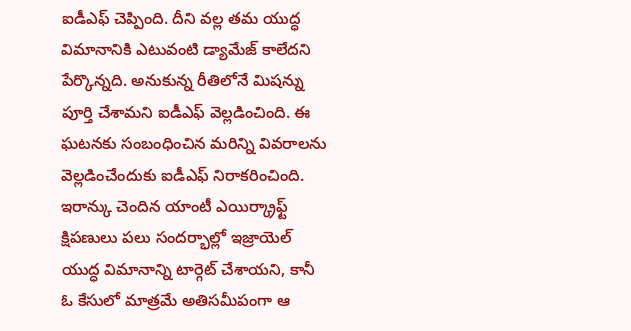ఐడీఎఫ్ చెప్పింది. దీని వల్ల తమ యుద్ధ విమానానికి ఎటువంటి డ్యామేజ్ కాలేదని పేర్కొన్నది. అనుకున్న రీతిలోనే మిషన్ను పూర్తి చేశామని ఐడీఎఫ్ వెల్లడించింది. ఈ ఘటనకు సంబంధించిన మరిన్ని వివరాలను వెల్లడించేందుకు ఐడీఎఫ్ నిరాకరించింది.
ఇరాన్కు చెందిన యాంటీ ఎయిర్క్రాఫ్ట్ క్షిపణులు పలు సందర్భాల్లో ఇజ్రాయెల్ యుద్ధ విమానాన్ని టార్గెట్ చేశాయని, కానీ ఓ కేసులో మాత్రమే అతిసమీపంగా ఆ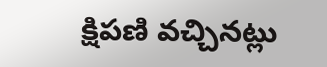క్షిపణి వచ్చినట్లు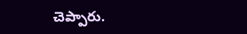చెప్పారు.